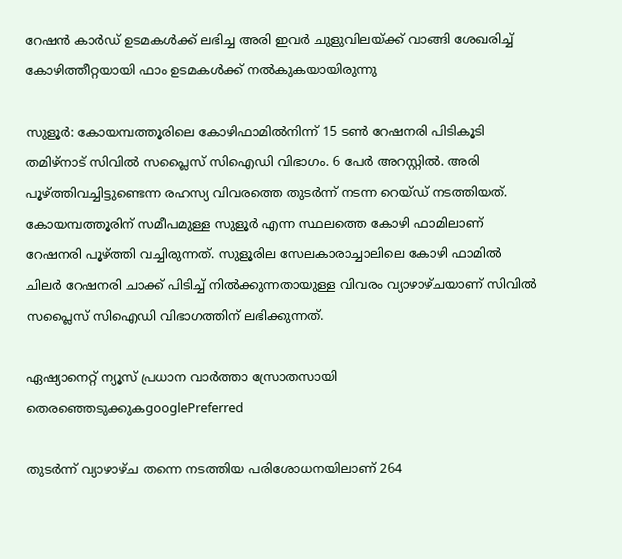റേഷൻ കാർഡ് ഉടമകൾക്ക് ലഭിച്ച അരി ഇവർ ചുളുവിലയ്ക്ക് വാങ്ങി ശേഖരിച്ച് കോഴിത്തീറ്റയായി ഫാം ഉടമകൾക്ക് നൽകുകയായിരുന്നു

സുളൂർ: കോയമ്പത്തൂരിലെ കോഴിഫാമിൽനിന്ന് 15 ടൺ റേഷനരി പിടികൂടി തമിഴ്നാട് സിവിൽ സപ്ലൈസ് സിഐഡി വിഭാഗം. 6 പേർ അറസ്റ്റിൽ. അരി പൂഴ്ത്തിവച്ചിട്ടുണ്ടെന്ന രഹസ്യ വിവരത്തെ തുടർന്ന് നടന്ന റെയ്ഡ് നടത്തിയത്. കോയമ്പത്തൂരിന് സമീപമുള്ള സുളൂർ എന്ന സ്ഥലത്തെ കോഴി ഫാമിലാണ് റേഷനരി പൂഴ്ത്തി വച്ചിരുന്നത്. സുളൂരില സേലകാരാച്ചാലിലെ കോഴി ഫാമിൽ ചിലർ റേഷനരി ചാക്ക് പിടിച്ച് നിൽക്കുന്നതായുള്ള വിവരം വ്യാഴാഴ്ചയാണ് സിവിൽ സപ്ലൈസ് സിഐഡി വിഭാഗത്തിന് ലഭിക്കുന്നത്.

ഏഷ്യാനെറ്റ് ന്യൂസ് പ്രധാന വാർത്താ സ്രോതസായി തെരഞ്ഞെടുക്കുകgooglePreferred

തുടർന്ന് വ്യാഴാഴ്ച തന്നെ നടത്തിയ പരിശോധനയിലാണ് 264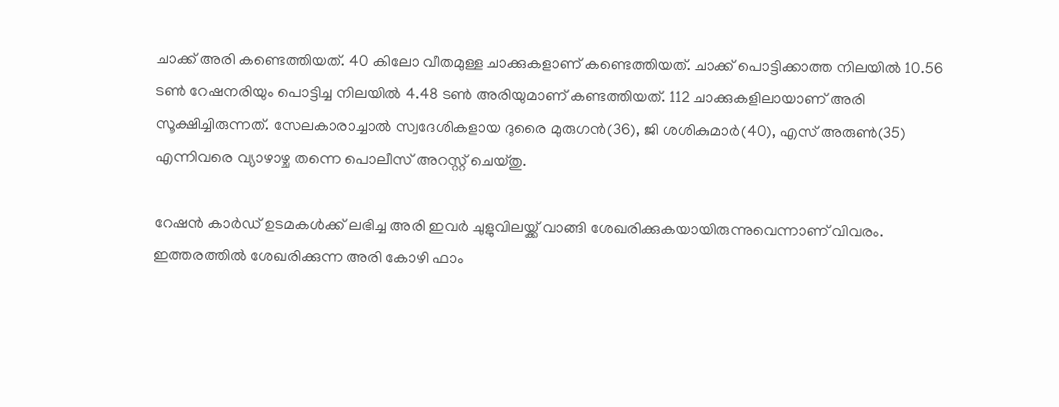ചാക്ക് അരി കണ്ടെത്തിയത്. 40 കിലോ വീതമുള്ള ചാക്കുകളാണ് കണ്ടെത്തിയത്. ചാക്ക് പൊട്ടിക്കാത്ത നിലയിൽ 10.56 ടൺ റേഷനരിയും പൊട്ടിച്ച നിലയിൽ 4.48 ടൺ അരിയുമാണ് കണ്ടത്തിയത്. 112 ചാക്കുകളിലായാണ് അരി സൂക്ഷിച്ചിരുന്നത്. സേലകാരാച്ചാൽ സ്വദേശികളായ ദുരൈ മുരുഗൻ(36), ജി ശശികുമാർ(40), എസ് അരുൺ(35) എന്നിവരെ വ്യാഴാഴ്ച തന്നെ പൊലീസ് അറസ്റ്റ് ചെയ്തു.

റേഷൻ കാർഡ് ഉടമകൾക്ക് ലഭിച്ച അരി ഇവർ ചുളുവിലയ്ക്ക് വാങ്ങി ശേഖരിക്കുകയായിരുന്നുവെന്നാണ് വിവരം. ഇത്തരത്തിൽ ശേഖരിക്കുന്ന അരി കോഴി ഫാം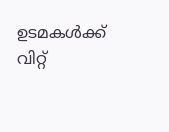ഉടമകൾക്ക് വിറ്റ്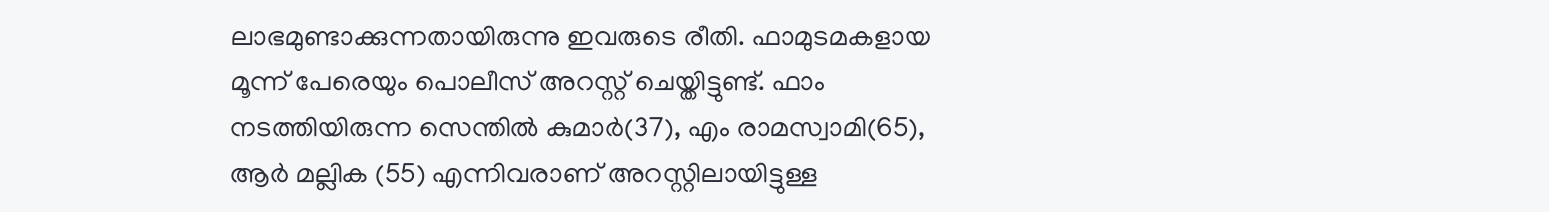ലാഭമുണ്ടാക്കുന്നതായിരുന്നു ഇവരുടെ രീതി. ഫാമുടമകളായ മൂന്ന് പേരെയും പൊലീസ് അറസ്റ്റ് ചെയ്തിട്ടുണ്ട്. ഫാം നടത്തിയിരുന്ന സെന്തിൽ കുമാർ(37), എം രാമസ്വാമി(65), ആർ മല്ലിക (55) എന്നിവരാണ് അറസ്റ്റിലായിട്ടുള്ള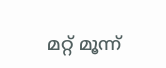മറ്റ് മൂന്ന്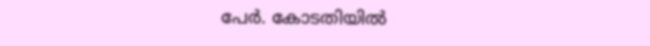പേർ. കോടതിയിൽ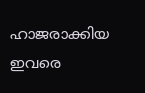ഹാജരാക്കിയ ഇവരെ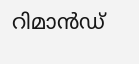റിമാൻഡ്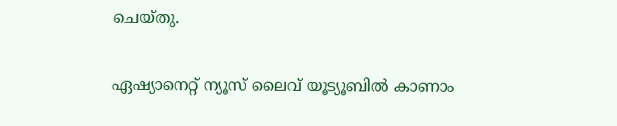ചെയ്തു.

ഏഷ്യാനെറ്റ് ന്യൂസ് ലൈവ് യൂട്യൂബിൽ കാണാം